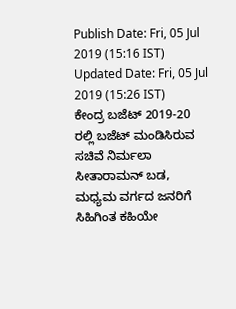Publish Date: Fri, 05 Jul 2019 (15:16 IST)
Updated Date: Fri, 05 Jul 2019 (15:26 IST)
ಕೇಂದ್ರ ಬಜೆಟ್ 2019-20 ರಲ್ಲಿ ಬಜೆಟ್ ಮಂಡಿಸಿರುವ ಸಚಿವೆ ನಿರ್ಮಲಾ ಸೀತಾರಾಮನ್ ಬಡ, ಮಧ್ಯಮ ವರ್ಗದ ಜನರಿಗೆ ಸಿಹಿಗಿಂತ ಕಹಿಯೇ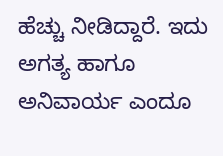ಹೆಚ್ಚು ನೀಡಿದ್ದಾರೆ. ಇದು ಅಗತ್ಯ ಹಾಗೂ ಅನಿವಾರ್ಯ ಎಂದೂ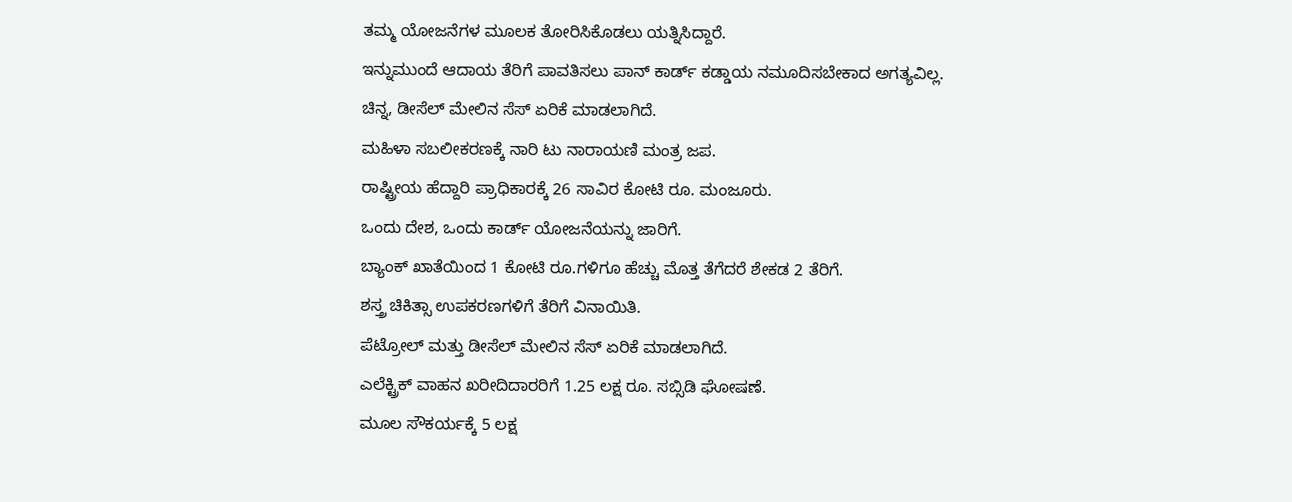ತಮ್ಮ ಯೋಜನೆಗಳ ಮೂಲಕ ತೋರಿಸಿಕೊಡಲು ಯತ್ನಿಸಿದ್ದಾರೆ.
ಇನ್ನುಮುಂದೆ ಆದಾಯ ತೆರಿಗೆ ಪಾವತಿಸಲು ಪಾನ್ ಕಾರ್ಡ್ ಕಡ್ಡಾಯ ನಮೂದಿಸಬೇಕಾದ ಅಗತ್ಯವಿಲ್ಲ.
ಚಿನ್ನ, ಡೀಸೆಲ್ ಮೇಲಿನ ಸೆಸ್ ಏರಿಕೆ ಮಾಡಲಾಗಿದೆ.
ಮಹಿಳಾ ಸಬಲೀಕರಣಕ್ಕೆ ನಾರಿ ಟು ನಾರಾಯಣಿ ಮಂತ್ರ ಜಪ.
ರಾಷ್ಟ್ರೀಯ ಹೆದ್ದಾರಿ ಪ್ರಾಧಿಕಾರಕ್ಕೆ 26 ಸಾವಿರ ಕೋಟಿ ರೂ. ಮಂಜೂರು.
ಒಂದು ದೇಶ, ಒಂದು ಕಾರ್ಡ್ ಯೋಜನೆಯನ್ನು ಜಾರಿಗೆ.
ಬ್ಯಾಂಕ್ ಖಾತೆಯಿಂದ 1 ಕೋಟಿ ರೂ.ಗಳಿಗೂ ಹೆಚ್ಚು ಮೊತ್ತ ತೆಗೆದರೆ ಶೇಕಡ 2 ತೆರಿಗೆ.
ಶಸ್ತ್ರ ಚಿಕಿತ್ಸಾ ಉಪಕರಣಗಳಿಗೆ ತೆರಿಗೆ ವಿನಾಯಿತಿ.
ಪೆಟ್ರೋಲ್ ಮತ್ತು ಡೀಸೆಲ್ ಮೇಲಿನ ಸೆಸ್ ಏರಿಕೆ ಮಾಡಲಾಗಿದೆ.
ಎಲೆಕ್ಟ್ರಿಕ್ ವಾಹನ ಖರೀದಿದಾರರಿಗೆ 1.25 ಲಕ್ಷ ರೂ. ಸಬ್ಸಿಡಿ ಘೋಷಣೆ.
ಮೂಲ ಸೌಕರ್ಯಕ್ಕೆ 5 ಲಕ್ಷ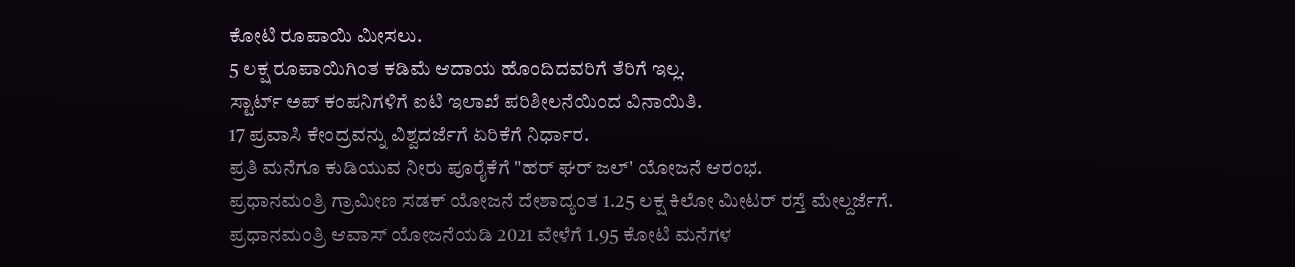ಕೋಟಿ ರೂಪಾಯಿ ಮೀಸಲು.
5 ಲಕ್ಷ ರೂಪಾಯಿಗಿಂತ ಕಡಿಮೆ ಆದಾಯ ಹೊಂದಿದವರಿಗೆ ತೆರಿಗೆ ಇಲ್ಲ.
ಸ್ಟಾರ್ಟ್ ಅಪ್ ಕಂಪನಿಗಳಿಗೆ ಐಟಿ ಇಲಾಖೆ ಪರಿಶೀಲನೆಯಿಂದ ವಿನಾಯಿತಿ.
17 ಪ್ರವಾಸಿ ಕೇಂದ್ರವನ್ನು ವಿಶ್ವದರ್ಜೆಗೆ ಏರಿಕೆಗೆ ನಿರ್ಧಾರ.
ಪ್ರತಿ ಮನೆಗೂ ಕುಡಿಯುವ ನೀರು ಪೂರೈಕೆಗೆ "ಹರ್ ಘರ್ ಜಲ್' ಯೋಜನೆ ಆರಂಭ.
ಪ್ರಧಾನಮಂತ್ರಿ ಗ್ರಾಮೀಣ ಸಡಕ್ ಯೋಜನೆ ದೇಶಾದ್ಯಂತ 1.25 ಲಕ್ಷ ಕಿಲೋ ಮೀಟರ್ ರಸ್ತೆ ಮೇಲ್ದರ್ಜೆಗೆ.
ಪ್ರಧಾನಮಂತ್ರಿ ಆವಾಸ್ ಯೋಜನೆಯಡಿ 2021 ವೇಳೆಗೆ 1.95 ಕೋಟಿ ಮನೆಗಳ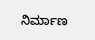ನಿರ್ಮಾಣ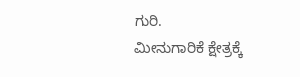ಗುರಿ.
ಮೀನುಗಾರಿಕೆ ಕ್ಷೇತ್ರಕ್ಕೆ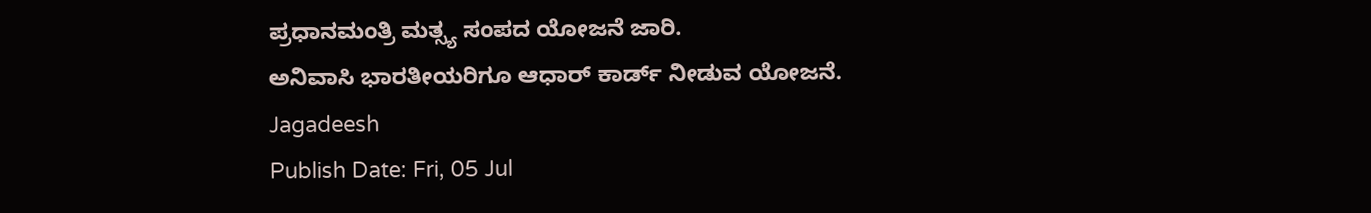ಪ್ರಧಾನಮಂತ್ರಿ ಮತ್ಸ್ಯ ಸಂಪದ ಯೋಜನೆ ಜಾರಿ.
ಅನಿವಾಸಿ ಭಾರತೀಯರಿಗೂ ಆಧಾರ್ ಕಾರ್ಡ್ ನೀಡುವ ಯೋಜನೆ.
Jagadeesh
Publish Date: Fri, 05 Jul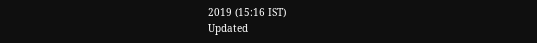2019 (15:16 IST)
Updated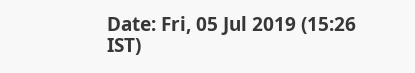Date: Fri, 05 Jul 2019 (15:26 IST)